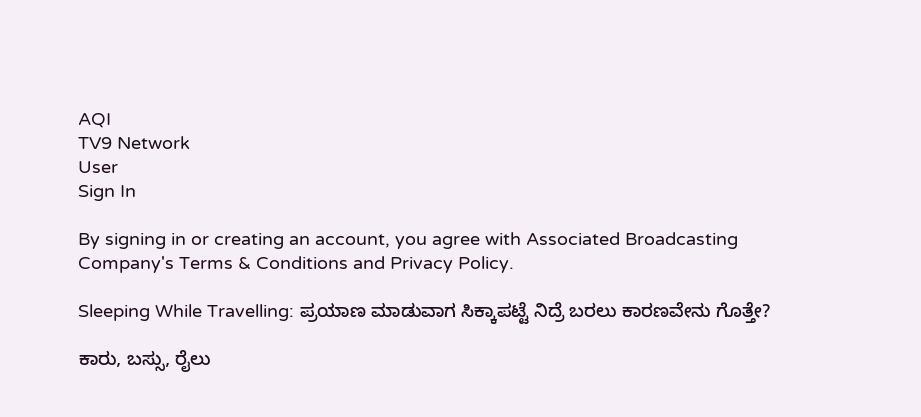AQI
TV9 Network
User
Sign In

By signing in or creating an account, you agree with Associated Broadcasting Company's Terms & Conditions and Privacy Policy.

Sleeping While Travelling: ಪ್ರಯಾಣ ಮಾಡುವಾಗ ಸಿಕ್ಕಾಪಟ್ಟೆ ನಿದ್ರೆ ಬರಲು ಕಾರಣವೇನು ಗೊತ್ತೇ?

ಕಾರು, ಬಸ್ಸು, ರೈಲು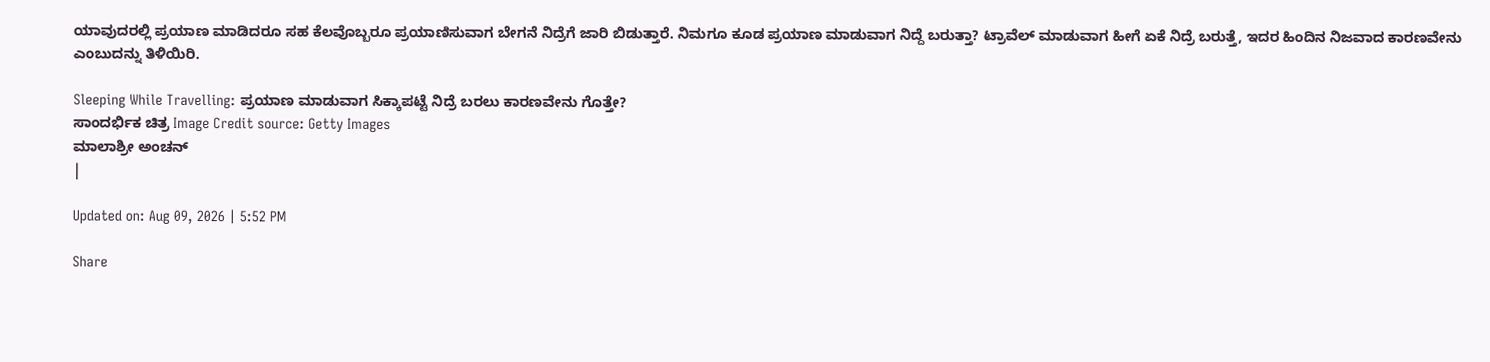ಯಾವುದರಲ್ಲಿ ಪ್ರಯಾಣ ಮಾಡಿದರೂ ಸಹ ಕೆಲವೊಬ್ಬರೂ ಪ್ರಯಾಣಿಸುವಾಗ ಬೇಗನೆ ನಿದ್ರೆಗೆ ಜಾರಿ ಬಿಡುತ್ತಾರೆ. ನಿಮಗೂ ಕೂಡ ಪ್ರಯಾಣ ಮಾಡುವಾಗ ನಿದ್ದೆ ಬರುತ್ತಾ? ಟ್ರಾವೆಲ್‌ ಮಾಡುವಾಗ ಹೀಗೆ ಏಕೆ ನಿದ್ರೆ ಬರುತ್ತೆ, ಇದರ ಹಿಂದಿನ ನಿಜವಾದ ಕಾರಣವೇನು ಎಂಬುದನ್ನು ತಿಳಿಯಿರಿ.

Sleeping While Travelling: ಪ್ರಯಾಣ ಮಾಡುವಾಗ ಸಿಕ್ಕಾಪಟ್ಟೆ ನಿದ್ರೆ ಬರಲು ಕಾರಣವೇನು ಗೊತ್ತೇ?
ಸಾಂದರ್ಭಿಕ ಚಿತ್ರ Image Credit source: Getty Images
ಮಾಲಾಶ್ರೀ ಅಂಚನ್
|

Updated on: Aug 09, 2026 | 5:52 PM

Share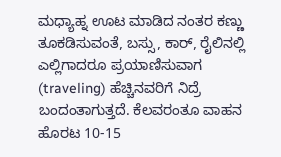ಮಧ್ಯಾಹ್ನ ಊಟ ಮಾಡಿದ ನಂತರ ಕಣ್ಣು ತೂಕಡಿಸುವಂತೆ, ಬಸ್ಸು, ಕಾರ್‌, ರೈಲಿನಲ್ಲಿ ಎಲ್ಲಿಗಾದರೂ ಪ್ರಯಾಣಿಸುವಾಗ (traveling) ಹೆಚ್ಚಿನವರಿಗೆ ನಿದ್ರೆ ಬಂದಂತಾಗುತ್ತದೆ. ಕೆಲವರಂತೂ ವಾಹನ ಹೊರಟ 10-15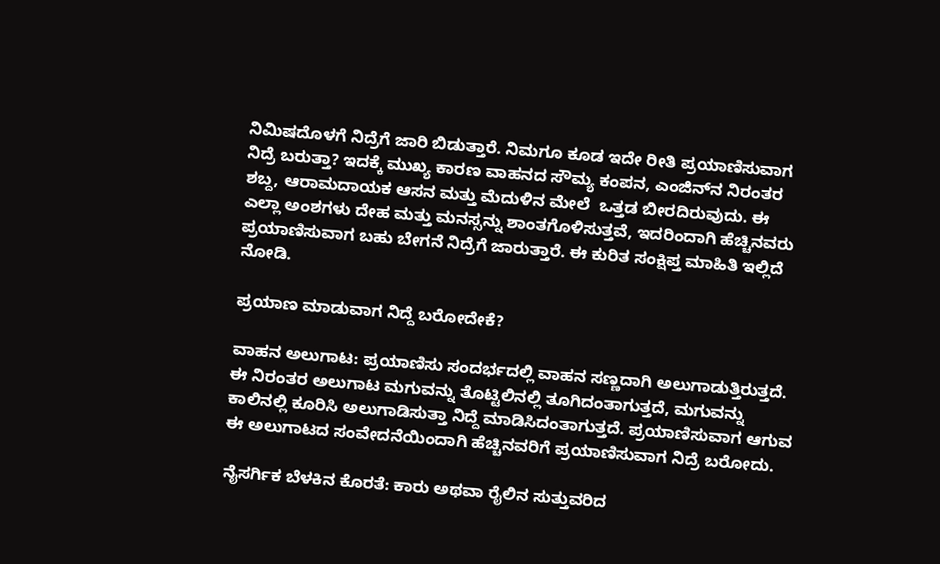ನಿಮಿಷದೊಳಗೆ ನಿದ್ರೆಗೆ ಜಾರಿ ಬಿಡುತ್ತಾರೆ. ನಿಮಗೂ ಕೂಡ ಇದೇ ರೀತಿ ಪ್ರಯಾಣಿಸುವಾಗ ನಿದ್ರೆ ಬರುತ್ತಾ? ಇದಕ್ಕೆ ಮುಖ್ಯ ಕಾರಣ ವಾಹನದ ಸೌಮ್ಯ ಕಂಪನ, ಎಂಜಿನ್‌ನ ನಿರಂತರ ಶಬ್ದ, ಆರಾಮದಾಯಕ ಆಸನ ಮತ್ತು ಮೆದುಳಿನ ಮೇಲೆ  ಒತ್ತಡ ಬೀರದಿರುವುದು. ಈ ಎಲ್ಲಾ ಅಂಶಗಳು ದೇಹ ಮತ್ತು ಮನಸ್ಸನ್ನು ಶಾಂತಗೊಳಿಸುತ್ತವೆ, ಇದರಿಂದಾಗಿ ಹೆಚ್ಚಿನವರು ಪ್ರಯಾಣಿಸುವಾಗ ಬಹು ಬೇಗನೆ ನಿದ್ರೆಗೆ ಜಾರುತ್ತಾರೆ. ಈ ಕುರಿತ ಸಂಕ್ಷಿಪ್ತ ಮಾಹಿತಿ ಇಲ್ಲಿದೆ ನೋಡಿ.

ಪ್ರಯಾಣ ಮಾಡುವಾಗ ನಿದ್ದೆ ಬರೋದೇಕೆ?

ವಾಹನ ಅಲುಗಾಟ: ಪ್ರಯಾಣಿಸು ಸಂದರ್ಭದಲ್ಲಿ ವಾಹನ ಸಣ್ಣದಾಗಿ ಅಲುಗಾಡುತ್ತಿರುತ್ತದೆ. ಈ ನಿರಂತರ ಅಲುಗಾಟ ಮಗುವನ್ನು ತೊಟ್ಟಿಲಿನಲ್ಲಿ ತೂಗಿದಂತಾಗುತ್ತದೆ, ಮಗುವನ್ನು ಕಾಲಿನಲ್ಲಿ ಕೂರಿಸಿ ಅಲುಗಾಡಿಸುತ್ತಾ ನಿದ್ದೆ ಮಾಡಿಸಿದಂತಾಗುತ್ತದೆ. ಪ್ರಯಾಣಿಸುವಾಗ ಆಗುವ ಈ ಅಲುಗಾಟದ ಸಂವೇದನೆಯಿಂದಾಗಿ ಹೆಚ್ಚಿನವರಿಗೆ ಪ್ರಯಾಣಿಸುವಾಗ ನಿದ್ರೆ ಬರೋದು.

ನೈಸರ್ಗಿಕ ಬೆಳಕಿನ ಕೊರತೆ: ಕಾರು ಅಥವಾ ರೈಲಿನ ಸುತ್ತುವರಿದ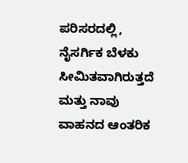ಪರಿಸರದಲ್ಲಿ, ನೈಸರ್ಗಿಕ ಬೆಳಕು ಸೀಮಿತವಾಗಿರುತ್ತದೆ ಮತ್ತು ನಾವು ವಾಹನದ ಆಂತರಿಕ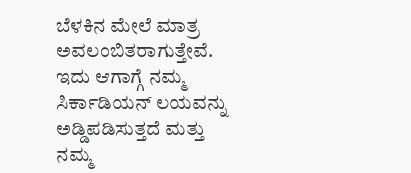ಬೆಳಕಿನ ಮೇಲೆ ಮಾತ್ರ ಅವಲಂಬಿತರಾಗುತ್ತೇವೆ. ಇದು ಆಗಾಗ್ಗೆ ನಮ್ಮ ಸಿರ್ಕಾಡಿಯನ್ ಲಯವನ್ನು ಅಡ್ಡಿಪಡಿಸುತ್ತದೆ ಮತ್ತು ನಮ್ಮ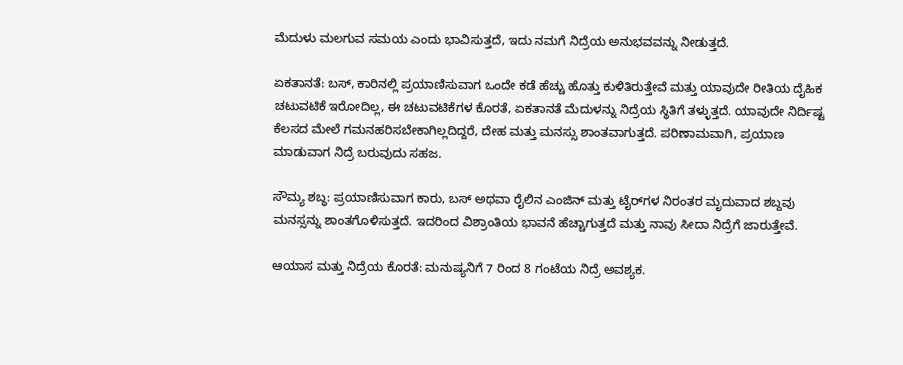ಮೆದುಳು ಮಲಗುವ ಸಮಯ ಎಂದು ಭಾವಿಸುತ್ತದೆ, ಇದು ನಮಗೆ ನಿದ್ರೆಯ ಅನುಭವವನ್ನು ನೀಡುತ್ತದೆ.

ಏಕತಾನತೆ: ಬಸ್‌, ಕಾರಿನಲ್ಲಿ ಪ್ರಯಾಣಿಸುವಾಗ ಒಂದೇ ಕಡೆ ಹೆಚ್ಚು ಹೊತ್ತು ಕುಳಿತಿರುತ್ತೇವೆ ಮತ್ತು ಯಾವುದೇ ರೀತಿಯ ದೈಹಿಕ ಚಟುವಟಿಕೆ ಇರೋದಿಲ್ಲ, ಈ ಚಟುವಟಿಕೆಗಳ ಕೊರತೆ, ಏಕತಾನತೆ ಮೆದುಳನ್ನು ನಿದ್ರೆಯ ಸ್ಥಿತಿಗೆ ತಳ್ಳುತ್ತದೆ. ಯಾವುದೇ ನಿರ್ದಿಷ್ಟ ಕೆಲಸದ ಮೇಲೆ ಗಮನಹರಿಸಬೇಕಾಗಿಲ್ಲದಿದ್ದರೆ, ದೇಹ ಮತ್ತು ಮನಸ್ಸು ಶಾಂತವಾಗುತ್ತದೆ. ಪರಿಣಾಮವಾಗಿ, ಪ್ರಯಾಣ ಮಾಡುವಾಗ ನಿದ್ರೆ ಬರುವುದು ಸಹಜ.

ಸೌಮ್ಯ ಶಬ್ಧ: ಪ್ರಯಾಣಿಸುವಾಗ ಕಾರು, ಬಸ್ ಅಥವಾ ರೈಲಿನ ಎಂಜಿನ್ ಮತ್ತು ಟೈರ್‌ಗಳ ನಿರಂತರ ಮೃದುವಾದ ಶಬ್ದವು ಮನಸ್ಸನ್ನು ಶಾಂತಗೊಳಿಸುತ್ತದೆ. ಇದರಿಂದ ವಿಶ್ರಾಂತಿಯ ಭಾವನೆ ಹೆಚ್ಚಾಗುತ್ತದೆ ಮತ್ತು ನಾವು ಸೀದಾ ನಿದ್ರೆಗೆ ಜಾರುತ್ತೇವೆ.

ಆಯಾಸ ಮತ್ತು ನಿದ್ರೆಯ ಕೊರತೆ: ಮನುಷ್ಯನಿಗೆ 7 ರಿಂದ 8 ಗಂಟೆಯ ನಿದ್ರೆ ಅವಶ್ಯಕ.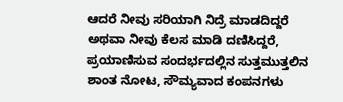ಆದರೆ ನೀವು ಸರಿಯಾಗಿ ನಿದ್ರೆ ಮಾಡದಿದ್ದರೆ ಅಥವಾ ನೀವು ಕೆಲಸ ಮಾಡಿ ದಣಿಸಿದ್ದರೆ, ಪ್ರಯಾಣಿಸುವ ಸಂದರ್ಭದಲ್ಲಿನ ಸುತ್ತಮುತ್ತಲಿನ ಶಾಂತ ನೋಟ, ಸೌಮ್ಯವಾದ ಕಂಪನಗಳು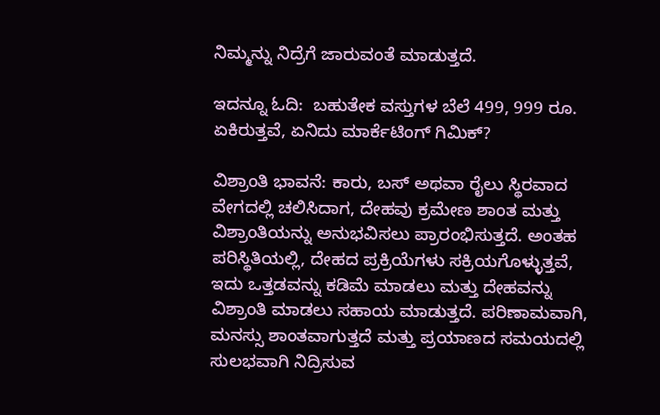ನಿಮ್ಮನ್ನು ನಿದ್ರೆಗೆ ಜಾರುವಂತೆ ಮಾಡುತ್ತದೆ.

ಇದನ್ನೂ ಓದಿ:  ಬಹುತೇಕ ವಸ್ತುಗಳ ಬೆಲೆ 499, 999 ರೂ. ಏಕಿರುತ್ತವೆ, ಏನಿದು ಮಾರ್ಕೆಟಿಂಗ್ ಗಿಮಿಕ್‌?

ವಿಶ್ರಾಂತಿ ಭಾವನೆ: ಕಾರು, ಬಸ್ ಅಥವಾ ರೈಲು ಸ್ಥಿರವಾದ ವೇಗದಲ್ಲಿ ಚಲಿಸಿದಾಗ, ದೇಹವು ಕ್ರಮೇಣ ಶಾಂತ ಮತ್ತು ವಿಶ್ರಾಂತಿಯನ್ನು ಅನುಭವಿಸಲು ಪ್ರಾರಂಭಿಸುತ್ತದೆ. ಅಂತಹ ಪರಿಸ್ಥಿತಿಯಲ್ಲಿ, ದೇಹದ ಪ್ರಕ್ರಿಯೆಗಳು ಸಕ್ರಿಯಗೊಳ್ಳುತ್ತವೆ, ಇದು ಒತ್ತಡವನ್ನು ಕಡಿಮೆ ಮಾಡಲು ಮತ್ತು ದೇಹವನ್ನು ವಿಶ್ರಾಂತಿ ಮಾಡಲು ಸಹಾಯ ಮಾಡುತ್ತದೆ. ಪರಿಣಾಮವಾಗಿ, ಮನಸ್ಸು ಶಾಂತವಾಗುತ್ತದೆ ಮತ್ತು ಪ್ರಯಾಣದ ಸಮಯದಲ್ಲಿ ಸುಲಭವಾಗಿ ನಿದ್ರಿಸುವ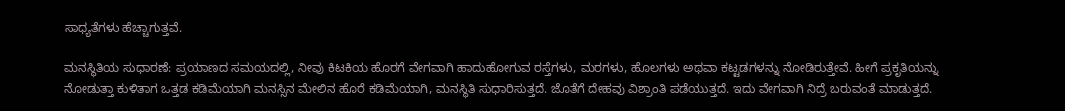ಸಾಧ್ಯತೆಗಳು ಹೆಚ್ಚಾಗುತ್ತವೆ.

ಮನಸ್ಥಿತಿಯ ಸುಧಾರಣೆ: ಪ್ರಯಾಣದ ಸಮಯದಲ್ಲಿ, ನೀವು ಕಿಟಕಿಯ ಹೊರಗೆ ವೇಗವಾಗಿ ಹಾದುಹೋಗುವ ರಸ್ತೆಗಳು, ಮರಗಳು, ಹೊಲಗಳು ಅಥವಾ ಕಟ್ಟಡಗಳನ್ನು ನೋಡಿರುತ್ತೇವೆ. ಹೀಗೆ ಪ್ರಕೃತಿಯನ್ನು ನೋಡುತ್ತಾ ಕುಳಿತಾಗ ಒತ್ತಡ ಕಡಿಮೆಯಾಗಿ ಮನಸ್ಸಿನ ಮೇಲಿನ ಹೊರೆ ಕಡಿಮೆಯಾಗಿ, ಮನಸ್ಥಿತಿ ಸುಧಾರಿಸುತ್ತದೆ. ಜೊತೆಗೆ ದೇಹವು ವಿಶ್ರಾಂತಿ ಪಡೆಯುತ್ತದೆ. ಇದು ವೇಗವಾಗಿ ನಿದ್ರೆ ಬರುವಂತೆ ಮಾಡುತ್ತದೆ.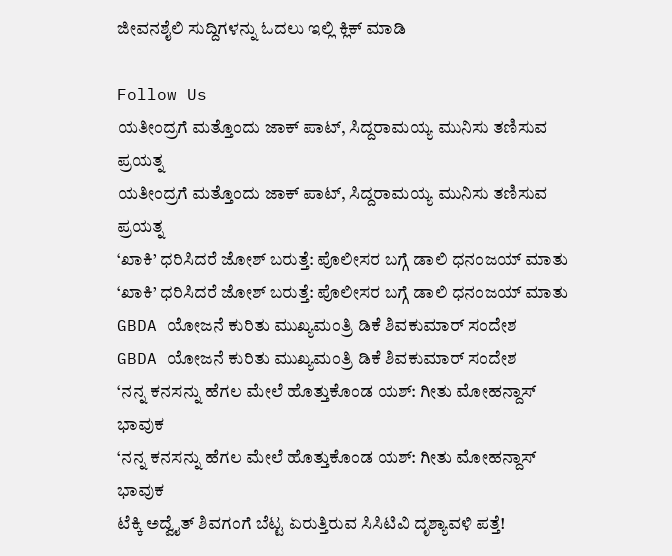ಜೀವನಶೈಲಿ ಸುದ್ದಿಗಳನ್ನು ಓದಲು ಇಲ್ಲಿ ಕ್ಲಿಕ್ ಮಾಡಿ

Follow Us
ಯತೀಂದ್ರಗೆ ಮತ್ತೊಂದು ಜಾಕ್ ಪಾಟ್, ಸಿದ್ದರಾಮಯ್ಯ ಮುನಿಸು ತಣಿಸುವ ಪ್ರಯತ್ನ
ಯತೀಂದ್ರಗೆ ಮತ್ತೊಂದು ಜಾಕ್ ಪಾಟ್, ಸಿದ್ದರಾಮಯ್ಯ ಮುನಿಸು ತಣಿಸುವ ಪ್ರಯತ್ನ
‘ಖಾಕಿ’ ಧರಿಸಿದರೆ ಜೋಶ್ ಬರುತ್ತೆ: ಪೊಲೀಸರ ಬಗ್ಗೆ ಡಾಲಿ ಧನಂಜಯ್ ಮಾತು
‘ಖಾಕಿ’ ಧರಿಸಿದರೆ ಜೋಶ್ ಬರುತ್ತೆ: ಪೊಲೀಸರ ಬಗ್ಗೆ ಡಾಲಿ ಧನಂಜಯ್ ಮಾತು
GBDA ಯೋಜನೆ ಕುರಿತು ಮುಖ್ಯಮಂತ್ರಿ ಡಿಕೆ ಶಿವಕುಮಾರ್ ಸಂದೇಶ
GBDA ಯೋಜನೆ ಕುರಿತು ಮುಖ್ಯಮಂತ್ರಿ ಡಿಕೆ ಶಿವಕುಮಾರ್ ಸಂದೇಶ
‘ನನ್ನ ಕನಸನ್ನು ಹೆಗಲ ಮೇಲೆ ಹೊತ್ತುಕೊಂಡ ಯಶ್: ಗೀತು ಮೋಹನ್ದಾಸ್ ಭಾವುಕ
‘ನನ್ನ ಕನಸನ್ನು ಹೆಗಲ ಮೇಲೆ ಹೊತ್ತುಕೊಂಡ ಯಶ್: ಗೀತು ಮೋಹನ್ದಾಸ್ ಭಾವುಕ
ಟೆಕ್ಕಿ ಅದ್ವೈತ್ ಶಿವಗಂಗೆ ಬೆಟ್ಟ ಏರುತ್ತಿರುವ ಸಿಸಿಟಿವಿ ದೃಶ್ಯಾವಳಿ ಪತ್ತೆ!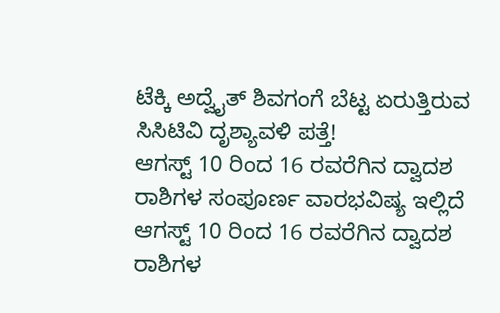ಟೆಕ್ಕಿ ಅದ್ವೈತ್ ಶಿವಗಂಗೆ ಬೆಟ್ಟ ಏರುತ್ತಿರುವ ಸಿಸಿಟಿವಿ ದೃಶ್ಯಾವಳಿ ಪತ್ತೆ!
ಆಗಸ್ಟ್ 10 ರಿಂದ 16 ರವರೆಗಿನ ದ್ವಾದಶ ರಾಶಿಗಳ ಸಂಪೂರ್ಣ ವಾರಭವಿಷ್ಯ ಇಲ್ಲಿದೆ
ಆಗಸ್ಟ್ 10 ರಿಂದ 16 ರವರೆಗಿನ ದ್ವಾದಶ ರಾಶಿಗಳ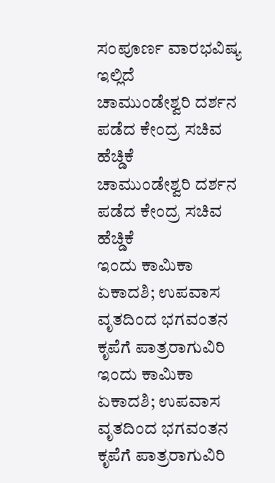ಸಂಪೂರ್ಣ ವಾರಭವಿಷ್ಯ ಇಲ್ಲಿದೆ
ಚಾಮುಂಡೇಶ್ವರಿ ದರ್ಶನ ಪಡೆದ ಕೇಂದ್ರ ಸಚಿವ ಹೆಚ್ಡಿಕೆ
ಚಾಮುಂಡೇಶ್ವರಿ ದರ್ಶನ ಪಡೆದ ಕೇಂದ್ರ ಸಚಿವ ಹೆಚ್ಡಿಕೆ
ಇಂದು ಕಾಮಿಕಾ ಏಕಾದಶಿ; ಉಪವಾಸ ವೃತದಿಂದ ಭಗವಂತನ ಕೃಪೆಗೆ ಪಾತ್ರರಾಗುವಿರಿ
ಇಂದು ಕಾಮಿಕಾ ಏಕಾದಶಿ; ಉಪವಾಸ ವೃತದಿಂದ ಭಗವಂತನ ಕೃಪೆಗೆ ಪಾತ್ರರಾಗುವಿರಿ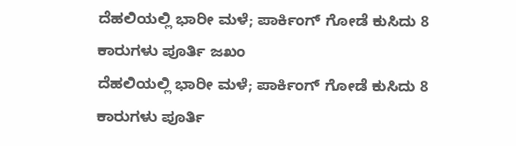ದೆಹಲಿಯಲ್ಲಿ ಭಾರೀ ಮಳೆ; ಪಾರ್ಕಿಂಗ್ ಗೋಡೆ ಕುಸಿದು 8 ಕಾರುಗಳು ಪೂರ್ತಿ ಜಖಂ
ದೆಹಲಿಯಲ್ಲಿ ಭಾರೀ ಮಳೆ; ಪಾರ್ಕಿಂಗ್ ಗೋಡೆ ಕುಸಿದು 8 ಕಾರುಗಳು ಪೂರ್ತಿ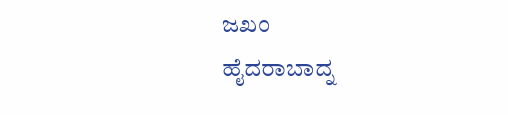ಜಖಂ
ಹೈದರಾಬಾದ್ನ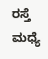ರಸ್ತೆ ಮಧ್ಯೆ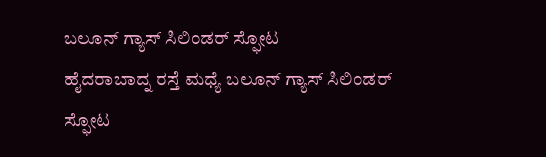ಬಲೂನ್ ಗ್ಯಾಸ್ ಸಿಲಿಂಡರ್ ಸ್ಫೋಟ
ಹೈದರಾಬಾದ್ನ ರಸ್ತೆ ಮಧ್ಯೆ ಬಲೂನ್ ಗ್ಯಾಸ್ ಸಿಲಿಂಡರ್ ಸ್ಫೋಟ